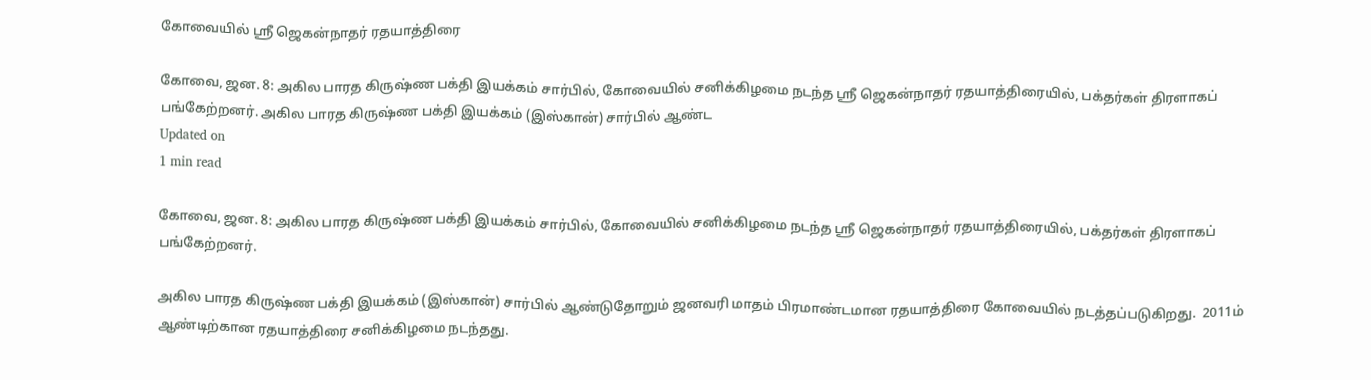கோவையில் ஸ்ரீ ஜெகன்நாதர் ரதயாத்திரை

கோவை, ஜன. 8: அகில பாரத கிருஷ்ண பக்தி இயக்கம் சார்பில், கோவையில் சனிக்கிழமை நடந்த ஸ்ரீ ஜெகன்நாதர் ரதயாத்திரையில், பக்தர்கள் திரளாகப் பங்கேற்றனர். அகில பாரத கிருஷ்ண பக்தி இயக்கம் (இஸ்கான்) சார்பில் ஆண்ட
Updated on
1 min read

கோவை, ஜன. 8: அகில பாரத கிருஷ்ண பக்தி இயக்கம் சார்பில், கோவையில் சனிக்கிழமை நடந்த ஸ்ரீ ஜெகன்நாதர் ரதயாத்திரையில், பக்தர்கள் திரளாகப் பங்கேற்றனர்.

அகில பாரத கிருஷ்ண பக்தி இயக்கம் (இஸ்கான்) சார்பில் ஆண்டுதோறும் ஜனவரி மாதம் பிரமாண்டமான ரதயாத்திரை கோவையில் நடத்தப்படுகிறது.  2011ம் ஆண்டிற்கான ரதயாத்திரை சனிக்கிழமை நடந்தது.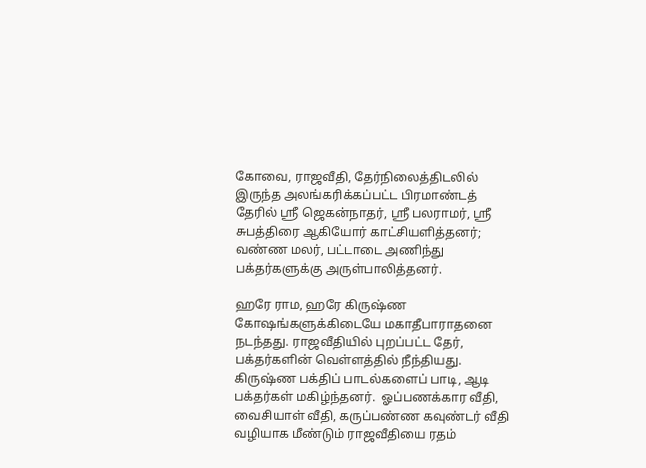கோவை, ராஜவீதி, தேர்நிலைத்திடலில் இருந்த அலங்கரிக்கப்பட்ட பிரமாண்டத் தேரில் ஸ்ரீ ஜெகன்நாதர், ஸ்ரீ பலராமர், ஸ்ரீ சுபத்திரை ஆகியோர் காட்சியளித்தனர்; வண்ண மலர், பட்டாடை அணிந்து பக்தர்களுக்கு அருள்பாலித்தனர்.

ஹரே ராம, ஹரே கிருஷ்ண கோஷங்களுக்கிடையே மகாதீபாராதனை நடந்தது. ராஜவீதியில் புறப்பட்ட தேர், பக்தர்களின் வெள்ளத்தில் நீந்தியது. கிருஷ்ண பக்திப் பாடல்களைப் பாடி, ஆடி பக்தர்கள் மகிழ்ந்தனர்.  ஓப்பணக்கார வீதி, வைசியாள் வீதி, கருப்பண்ண கவுண்டர் வீதி வழியாக மீண்டும் ராஜவீதியை ரதம்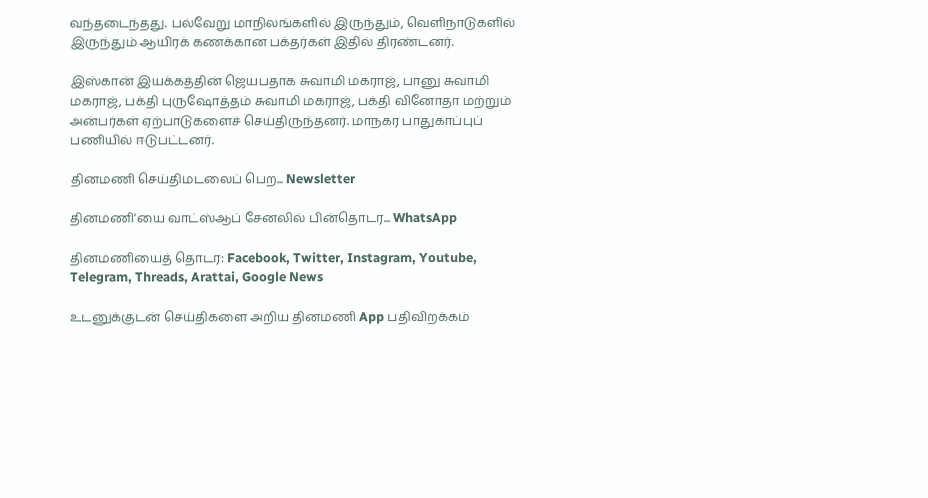வந்தடைந்தது. பல்வேறு மாநிலங்களில் இருந்தும், வெளிநாடுகளில் இருந்தும் ஆயிரக் கணக்கான பக்தர்கள் இதில் திரண்டனர்.

இஸ்கான் இயக்கத்தின் ஜெயபதாக சுவாமி மகராஜ், பானு சுவாமி மகராஜ், பக்தி புருஷோத்தம் சுவாமி மகராஜ், பக்தி வினோதா மற்றும் அன்பர்கள் ஏற்பாடுகளைச் செய்திருந்தனர். மாநகர பாதுகாப்புப் பணியில் ஈடுபட்டனர்.

தினமணி செய்திமடலைப் பெற... Newsletter

தினமணி'யை வாட்ஸ்ஆப் சேனலில் பின்தொடர... WhatsApp

தினமணியைத் தொடர: Facebook, Twitter, Instagram, Youtube, Telegram, Threads, Arattai, Google News

உடனுக்குடன் செய்திகளை அறிய தினமணி App பதிவிறக்கம்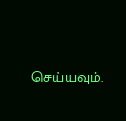செய்யவும்.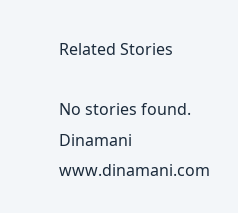Related Stories

No stories found.
Dinamani
www.dinamani.com